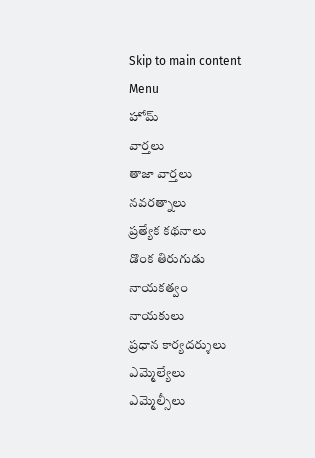Skip to main content
Menu
హోమ్
వార్తలు
తాజా వార్తలు
నవరత్నాలు
ప్రత్యేక కథనాలు
డొంక తిరుగుడు
నాయకత్వం
నాయకులు
ప్రధాన కార్యదర్శులు
ఎమ్మెల్యేలు
ఎమ్మెల్సీలు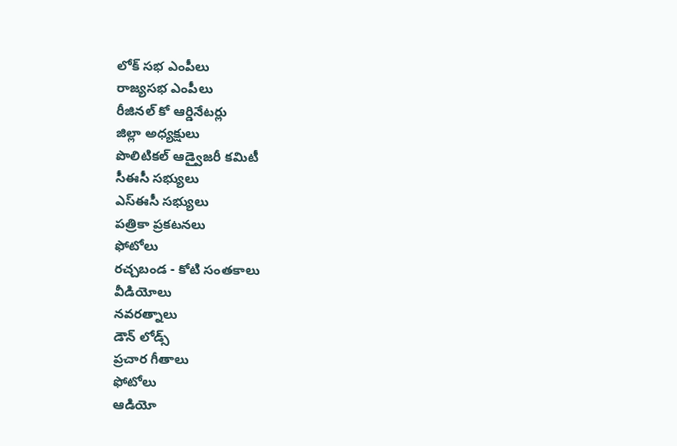లోక్ సభ ఎంపీలు
రాజ్యసభ ఎంపీలు
రీజినల్ కో ఆర్డినేటర్లు
జిల్లా అధ్యక్షులు
పొలిటికల్ ఆడ్వైజరీ కమిటీ
సీఈసీ సభ్యులు
ఎస్ఈసీ సభ్యులు
పత్రికా ప్రకటనలు
ఫోటోలు
రచ్చబండ - కోటి సంతకాలు
వీడియోలు
నవరత్నాలు
డౌన్ లోడ్స్
ప్రచార గీతాలు
ఫోటోలు
ఆడియో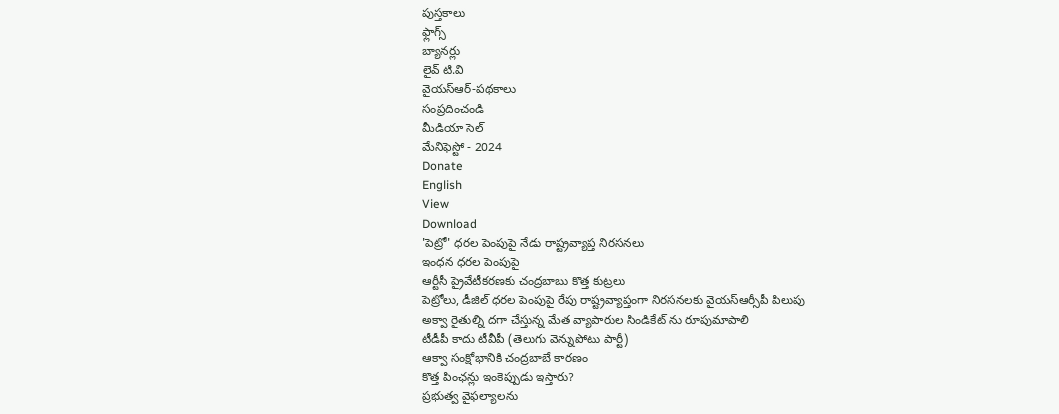పుస్తకాలు
ఫ్లాగ్స్
బ్యానర్లు
లైవ్ టి.వి
వైయస్ఆర్-పథకాలు
సంప్రదించండి
మీడియా సెల్
మేనిఫెస్టో - 2024
Donate
English
View
Download
'పెట్రో' ధరల పెంపుపై నేడు రాష్ట్రవ్యాప్త నిరసనలు
ఇంధన ధరల పెంపుపై
ఆర్టీసీ ప్రైవేటీకరణకు చంద్రబాబు కొత్త కుట్రలు
పెట్రోలు, డీజిల్ ధరల పెంపుపై రేపు రాష్ట్రవ్యాప్తంగా నిరసనలకు వైయస్ఆర్సీపీ పిలుపు
అక్వా రైతుల్ని దగా చేస్తున్న మేత వ్యాపారుల సిండికేట్ ను రూపుమాపాలి
టీడీపీ కాదు టీవీపీ (తెలుగు వెన్నుపోటు పార్టీ)
ఆక్వా సంక్షోభానికి చంద్రబాబే కారణం
కొత్త పింఛన్లు ఇంకెప్పుడు ఇస్తారు?
ప్రభుత్వ వైఫల్యాలను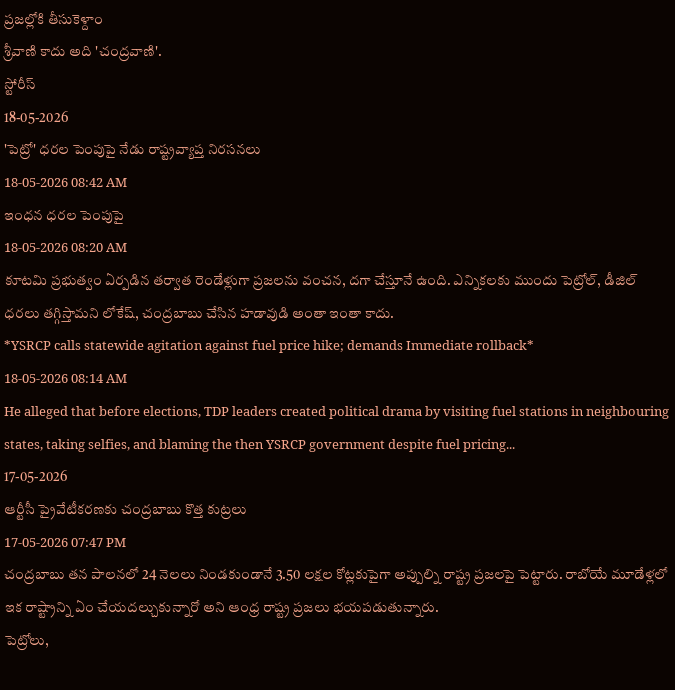ప్రజల్లోకి తీసుకెళ్దాం
శ్రీవాణి కాదు అది 'చంద్రవాణి'.
స్టోరీస్
18-05-2026
'పెట్రో' ధరల పెంపుపై నేడు రాష్ట్రవ్యాప్త నిరసనలు
18-05-2026 08:42 AM
ఇంధన ధరల పెంపుపై
18-05-2026 08:20 AM
కూటమి ప్రభుత్వం ఏర్పడిన తర్వాత రెండేళ్లుగా ప్రజలను వంచన, దగా చేస్తూనే ఉంది. ఎన్నికలకు ముందు పెట్రోల్, డీజిల్ ధరలు తగ్గిస్తామని లోకేష్, చంద్రబాబు చేసిన హడావుడి అంతా ఇంతా కాదు.
*YSRCP calls statewide agitation against fuel price hike; demands Immediate rollback*
18-05-2026 08:14 AM
He alleged that before elections, TDP leaders created political drama by visiting fuel stations in neighbouring states, taking selfies, and blaming the then YSRCP government despite fuel pricing...
17-05-2026
ఆర్టీసీ ప్రైవేటీకరణకు చంద్రబాబు కొత్త కుట్రలు
17-05-2026 07:47 PM
చంద్రబాబు తన పాలనలో 24 నెలలు నిండకుండానే 3.50 లక్షల కోట్లకుపైగా అప్పుల్ని రాష్ట్ర ప్రజలపై పెట్టారు. రాబోయే మూడేళ్లలో ఇక రాష్ట్రాన్ని ఏం చేయదల్చుకున్నారో అని ఆంధ్ర రాష్ట్ర ప్రజలు భయపడుతున్నారు.
పెట్రోలు,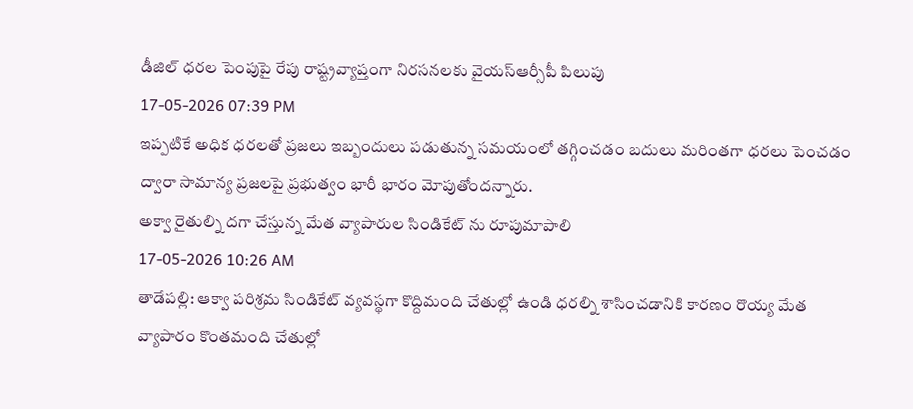డీజిల్ ధరల పెంపుపై రేపు రాష్ట్రవ్యాప్తంగా నిరసనలకు వైయస్ఆర్సీపీ పిలుపు
17-05-2026 07:39 PM
ఇప్పటికే అధిక ధరలతో ప్రజలు ఇబ్బందులు పడుతున్న సమయంలో తగ్గించడం బదులు మరింతగా ధరలు పెంచడం ద్వారా సామాన్య ప్రజలపై ప్రభుత్వం భారీ భారం మోపుతోందన్నారు.
అక్వా రైతుల్ని దగా చేస్తున్న మేత వ్యాపారుల సిండికేట్ ను రూపుమాపాలి
17-05-2026 10:26 AM
తాడేపల్లి: ఆక్వా పరిశ్రమ సిండికేట్ వ్యవస్థగా కొద్దిమంది చేతుల్లో ఉండి ధరల్ని శాసించడానికి కారణం రొయ్య మేత వ్యాపారం కొంతమంది చేతుల్లో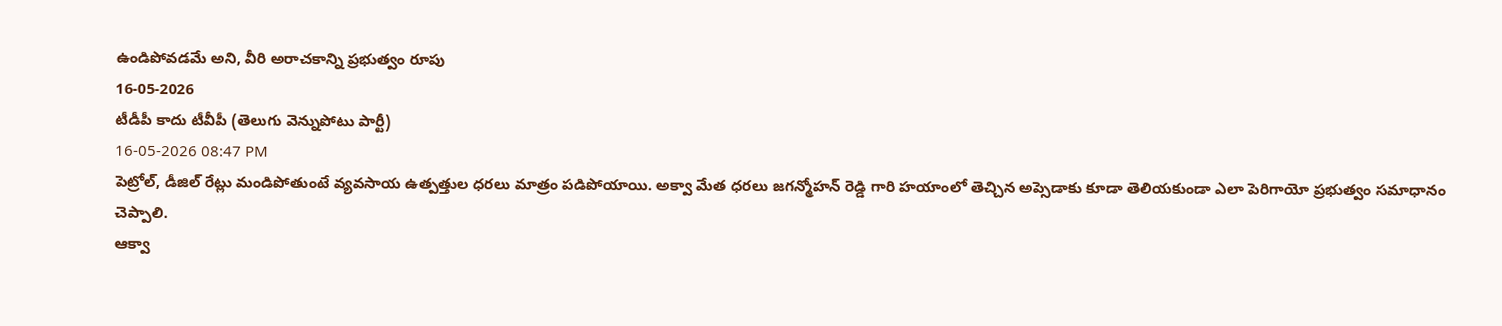ఉండిపోవడమే అని, వీరి అరాచకాన్ని ప్రభుత్వం రూపు
16-05-2026
టీడీపీ కాదు టీవీపీ (తెలుగు వెన్నుపోటు పార్టీ)
16-05-2026 08:47 PM
పెట్రోల్, డీజిల్ రేట్లు మండిపోతుంటే వ్యవసాయ ఉత్పత్తుల ధరలు మాత్రం పడిపోయాయి. అక్వా మేత ధరలు జగన్మోహన్ రెడ్డి గారి హయాంలో తెచ్చిన అప్సెడాకు కూడా తెలియకుండా ఎలా పెరిగాయో ప్రభుత్వం సమాధానం చెప్పాలి.
ఆక్వా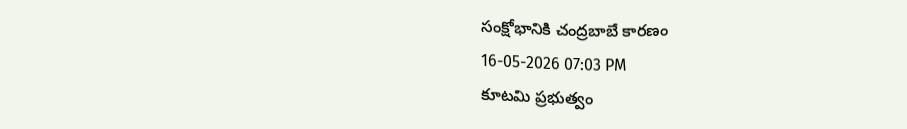సంక్షోభానికి చంద్రబాబే కారణం
16-05-2026 07:03 PM
కూటమి ప్రభుత్వం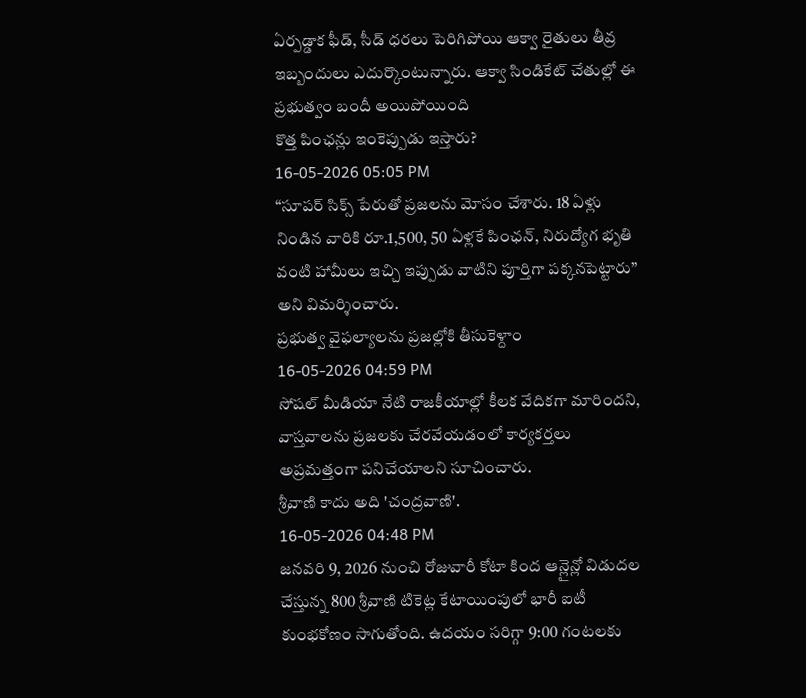ఏర్పడ్డాక ఫీడ్, సీడ్ ధరలు పెరిగిపోయి ఆక్వా రైతులు తీవ్ర ఇబ్బందులు ఎదుర్కొంటున్నారు. ఆక్వా సిండికేట్ చేతుల్లో ఈ ప్రభుత్వం బందీ అయిపోయింది
కొత్త పింఛన్లు ఇంకెప్పుడు ఇస్తారు?
16-05-2026 05:05 PM
“సూపర్ సిక్స్ పేరుతో ప్రజలను మోసం చేశారు. 18 ఏళ్లు నిండిన వారికి రూ.1,500, 50 ఏళ్లకే పింఛన్, నిరుద్యోగ భృతి వంటి హామీలు ఇచ్చి ఇప్పుడు వాటిని పూర్తిగా పక్కనపెట్టారు” అని విమర్శించారు.
ప్రభుత్వ వైఫల్యాలను ప్రజల్లోకి తీసుకెళ్దాం
16-05-2026 04:59 PM
సోషల్ మీడియా నేటి రాజకీయాల్లో కీలక వేదికగా మారిందని, వాస్తవాలను ప్రజలకు చేరవేయడంలో కార్యకర్తలు అప్రమత్తంగా పనిచేయాలని సూచించారు.
శ్రీవాణి కాదు అది 'చంద్రవాణి'.
16-05-2026 04:48 PM
జనవరి 9, 2026 నుంచి రోజువారీ కోటా కింద ఆన్లైన్లో విడుదల చేస్తున్న 800 శ్రీవాణి టికెట్ల కేటాయింపులో భారీ ఐటీ కుంభకోణం సాగుతోంది. ఉదయం సరిగ్గా 9:00 గంటలకు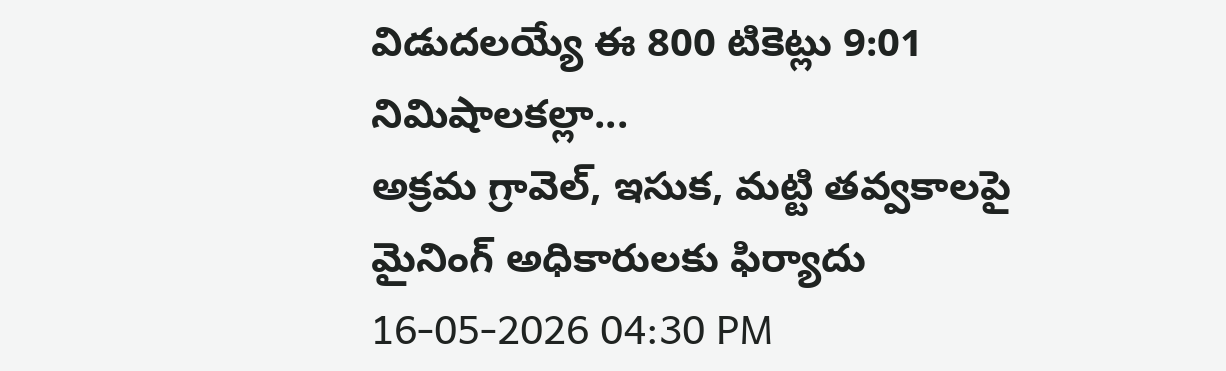విడుదలయ్యే ఈ 800 టికెట్లు 9:01 నిమిషాలకల్లా...
అక్రమ గ్రావెల్, ఇసుక, మట్టి తవ్వకాలపై మైనింగ్ అధికారులకు ఫిర్యాదు
16-05-2026 04:30 PM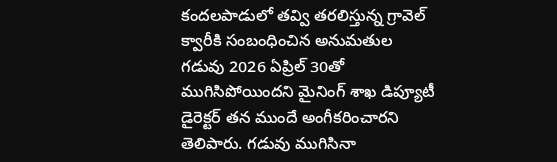కందలపాడులో తవ్వి తరలిస్తున్న గ్రావెల్ క్వారీకి సంబంధించిన అనుమతుల గడువు 2026 ఏప్రిల్ 30తో ముగిసిపోయిందని మైనింగ్ శాఖ డిప్యూటీ డైరెక్టర్ తన ముందే అంగీకరించారని తెలిపారు. గడువు ముగిసినా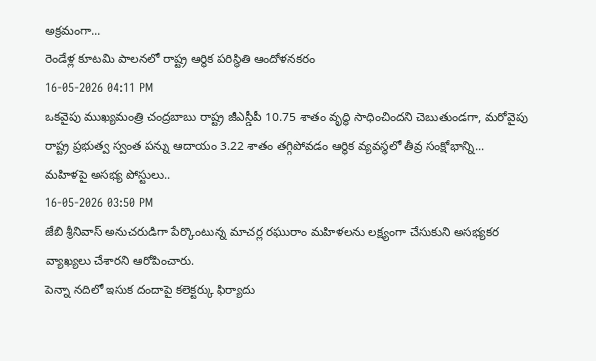అక్రమంగా...
రెండేళ్ల కూటమి పాలనలో రాష్ట్ర ఆర్థిక పరిస్థితి ఆందోళనకరం
16-05-2026 04:11 PM
ఒకవైపు ముఖ్యమంత్రి చంద్రబాబు రాష్ట్ర జీఎస్డీపీ 10.75 శాతం వృద్ధి సాధించిందని చెబుతుండగా, మరోవైపు రాష్ట్ర ప్రభుత్వ స్వంత పన్ను ఆదాయం 3.22 శాతం తగ్గిపోవడం ఆర్థిక వ్యవస్థలో తీవ్ర సంక్షోభాన్ని...
మహిళపై అసభ్య పోస్టులు..
16-05-2026 03:50 PM
జేబి శ్రీనివాస్ అనుచరుడిగా పేర్కొంటున్న మాచర్ల రఘురాం మహిళలను లక్ష్యంగా చేసుకుని అసభ్యకర వ్యాఖ్యలు చేశారని ఆరోపించారు.
పెన్నా నదిలో ఇసుక దందాపై కలెక్టర్కు ఫిర్యాదు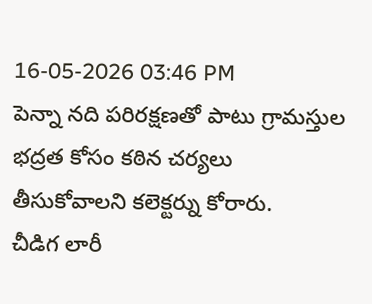16-05-2026 03:46 PM
పెన్నా నది పరిరక్షణతో పాటు గ్రామస్తుల భద్రత కోసం కఠిన చర్యలు తీసుకోవాలని కలెక్టర్ను కోరారు.
చీడిగ లారీ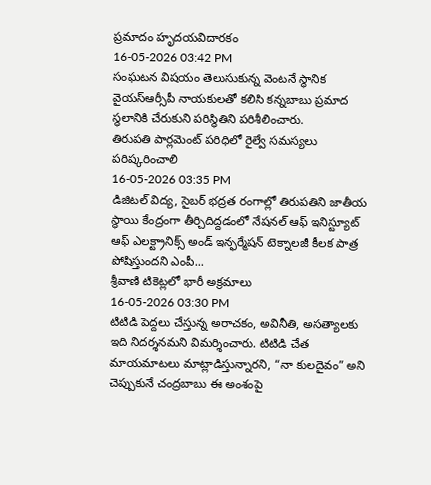ప్రమాదం హృదయవిదారకం
16-05-2026 03:42 PM
సంఘటన విషయం తెలుసుకున్న వెంటనే స్థానిక వైయస్ఆర్సీపీ నాయకులతో కలిసి కన్నబాబు ప్రమాద స్థలానికి చేరుకుని పరిస్థితిని పరిశీలించారు.
తిరుపతి పార్లమెంట్ పరిధిలో రైల్వే సమస్యలు పరిష్కరించాలి
16-05-2026 03:35 PM
డిజిటల్ విద్య, సైబర్ భద్రత రంగాల్లో తిరుపతిని జాతీయ స్థాయి కేంద్రంగా తీర్చిదిద్దడంలో నేషనల్ ఆఫ్ ఇనిస్ట్యూట్ ఆఫ్ ఎలక్ట్రానిక్స్ అండ్ ఇన్ఫర్మేషన్ టెక్నాలజీ కీలక పాత్ర పోషిస్తుందని ఎంపీ...
శ్రీవాణి టికెట్లలో భారీ అక్రమాలు
16-05-2026 03:30 PM
టిటిడి పెద్దలు చేస్తున్న అరాచకం, అవినీతి, అసత్యాలకు ఇది నిదర్శనమని విమర్శించారు. టిటిడి చేత మాయమాటలు మాట్లాడిస్తున్నారని, “నా కులదైవం” అని చెప్పుకునే చంద్రబాబు ఈ అంశంపై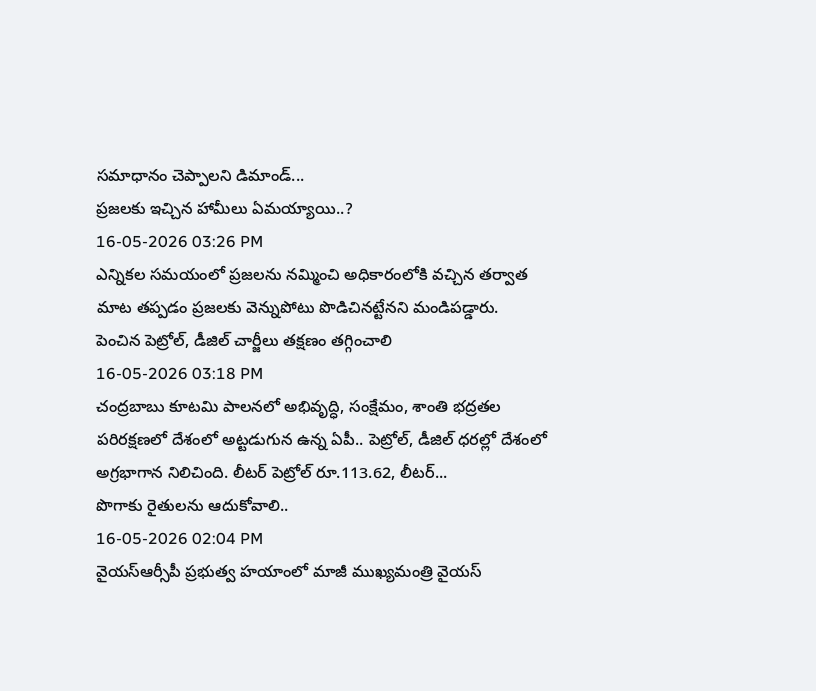సమాధానం చెప్పాలని డిమాండ్...
ప్రజలకు ఇచ్చిన హామీలు ఏమయ్యాయి..?
16-05-2026 03:26 PM
ఎన్నికల సమయంలో ప్రజలను నమ్మించి అధికారంలోకి వచ్చిన తర్వాత మాట తప్పడం ప్రజలకు వెన్నుపోటు పొడిచినట్టేనని మండిపడ్డారు.
పెంచిన పెట్రోల్, డీజిల్ చార్జీలు తక్షణం తగ్గించాలి
16-05-2026 03:18 PM
చంద్రబాబు కూటమి పాలనలో అభివృద్ధి, సంక్షేమం, శాంతి భద్రతల పరిరక్షణలో దేశంలో అట్టడుగున ఉన్న ఏపీ.. పెట్రోల్, డీజిల్ ధరల్లో దేశంలో అగ్రభాగాన నిలిచింది. లీటర్ పెట్రోల్ రూ.113.62, లీటర్...
పొగాకు రైతులను ఆదుకోవాలి..
16-05-2026 02:04 PM
వైయస్ఆర్సీపీ ప్రభుత్వ హయాంలో మాజీ ముఖ్యమంత్రి వైయస్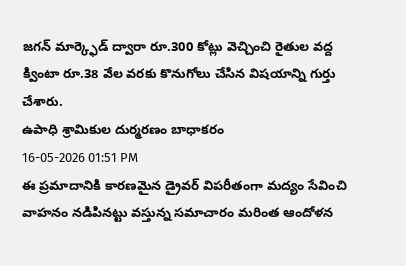జగన్ మార్క్ఫెడ్ ద్వారా రూ.300 కోట్లు వెచ్చించి రైతుల వద్ద క్వింటా రూ.38 వేల వరకు కొనుగోలు చేసిన విషయాన్ని గుర్తు చేశారు.
ఉపాధి శ్రామికుల దుర్మరణం బాధాకరం
16-05-2026 01:51 PM
ఈ ప్రమాదానికి కారణమైన డ్రైవర్ విపరీతంగా మద్యం సేవించి వాహనం నడిపినట్టు వస్తున్న సమాచారం మరింత ఆందోళన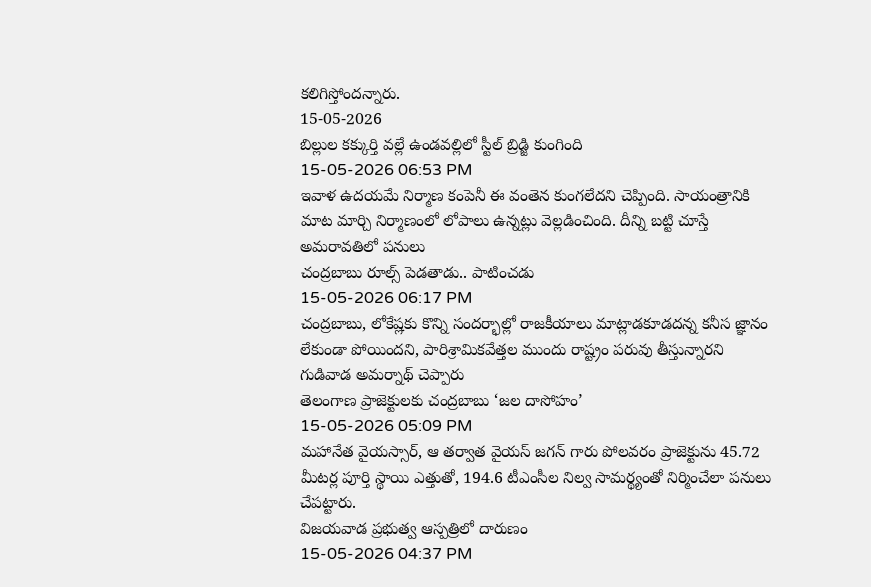కలిగిస్తోందన్నారు.
15-05-2026
బిల్లుల కక్కుర్తి వల్లే ఉండవల్లిలో స్టీల్ బ్రిడ్జి కుంగింది
15-05-2026 06:53 PM
ఇవాళ ఉదయమే నిర్మాణ కంపెనీ ఈ వంతెన కుంగలేదని చెప్పింది. సాయంత్రానికి మాట మార్చి నిర్మాణంలో లోపాలు ఉన్నట్లు వెల్లడించింది. దీన్ని బట్టి చూస్తే అమరావతిలో పనులు
చంద్రబాబు రూల్స్ పెడతాడు.. పాటించడు
15-05-2026 06:17 PM
చంద్రబాబు, లోకేష్లకు కొన్ని సందర్భాల్లో రాజకీయాలు మాట్లాడకూడదన్న కనీస జ్ఞానం లేకుండా పోయిందని, పారిశ్రామికవేత్తల ముందు రాష్ట్రం పరువు తీస్తున్నారని గుడివాడ అమర్నాథ్ చెప్పారు
తెలంగాణ ప్రాజెక్టులకు చంద్రబాబు ‘జల దాసోహం’
15-05-2026 05:09 PM
మహానేత వైయస్సార్, ఆ తర్వాత వైయస్ జగన్ గారు పోలవరం ప్రాజెక్టును 45.72 మీటర్ల పూర్తి స్థాయి ఎత్తుతో, 194.6 టీఎంసీల నిల్వ సామర్థ్యంతో నిర్మించేలా పనులు చేపట్టారు.
విజయవాడ ప్రభుత్వ ఆస్పత్రిలో దారుణం
15-05-2026 04:37 PM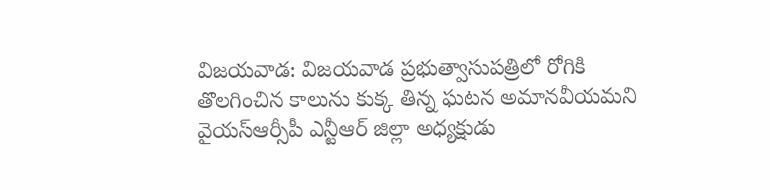విజయవాడ: విజయవాడ ప్రభుత్వాసుపత్రిలో రోగికి తొలగించిన కాలును కుక్క తిన్న ఘటన అమానవీయమని వైయస్ఆర్సీపీ ఎన్టీఆర్ జిల్లా అధ్యక్షుడు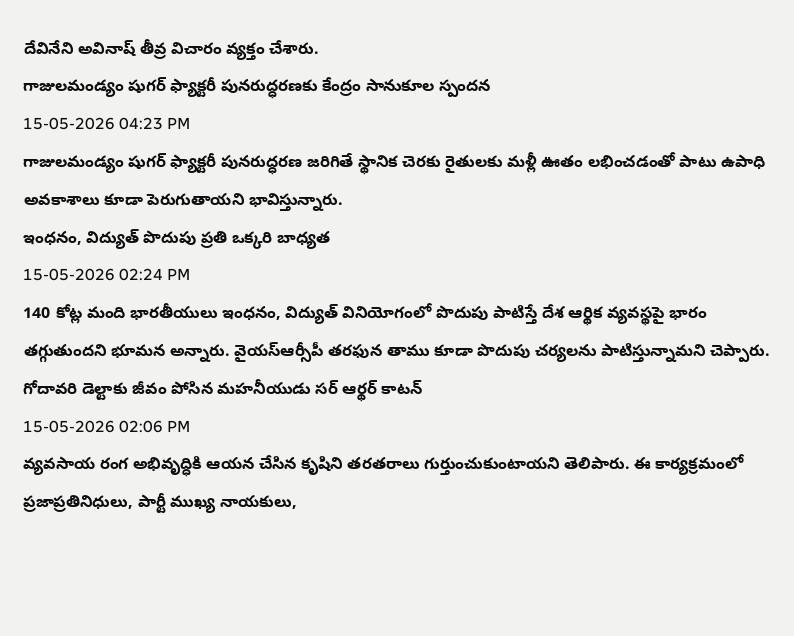దేవినేని అవినాష్ తీవ్ర విచారం వ్యక్తం చేశారు.
గాజులమండ్యం షుగర్ ఫ్యాక్టరీ పునరుద్ధరణకు కేంద్రం సానుకూల స్పందన
15-05-2026 04:23 PM
గాజులమండ్యం షుగర్ ఫ్యాక్టరీ పునరుద్ధరణ జరిగితే స్థానిక చెరకు రైతులకు మళ్లీ ఊతం లభించడంతో పాటు ఉపాధి అవకాశాలు కూడా పెరుగుతాయని భావిస్తున్నారు.
ఇంధనం, విద్యుత్ పొదుపు ప్రతి ఒక్కరి బాధ్యత
15-05-2026 02:24 PM
140 కోట్ల మంది భారతీయులు ఇంధనం, విద్యుత్ వినియోగంలో పొదుపు పాటిస్తే దేశ ఆర్థిక వ్యవస్థపై భారం తగ్గుతుందని భూమన అన్నారు. వైయస్ఆర్సీపీ తరఫున తాము కూడా పొదుపు చర్యలను పాటిస్తున్నామని చెప్పారు.
గోదావరి డెల్టాకు జీవం పోసిన మహనీయుడు సర్ ఆర్థర్ కాటన్
15-05-2026 02:06 PM
వ్యవసాయ రంగ అభివృద్ధికి ఆయన చేసిన కృషిని తరతరాలు గుర్తుంచుకుంటాయని తెలిపారు. ఈ కార్యక్రమంలో ప్రజాప్రతినిధులు, పార్టీ ముఖ్య నాయకులు,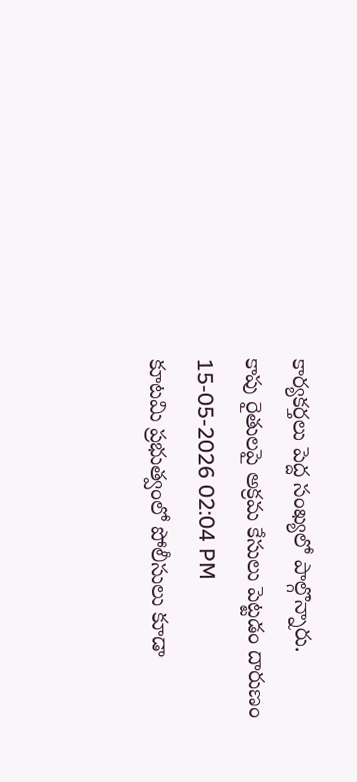కార్యకర్తలు పెద్ద సంఖ్యలో పాల్గొన్నారు.
కాపు రైతులపై అక్రమ కేసులు పెట్టడం దారుణం
15-05-2026 02:04 PM
కూటమి ప్రభుత్వంలో పోలీసులు కూడా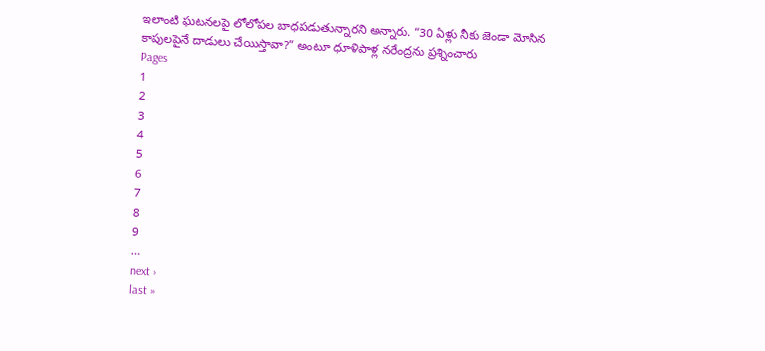ఇలాంటి ఘటనలపై లోలోపల బాధపడుతున్నారని అన్నారు. “30 ఏళ్లు నీకు జెండా మోసిన కాపులపైనే దాడులు చేయిస్తావా?” అంటూ ధూళిపాళ్ల నరేంద్రను ప్రశ్నించారు
Pages
1
2
3
4
5
6
7
8
9
…
next ›
last »